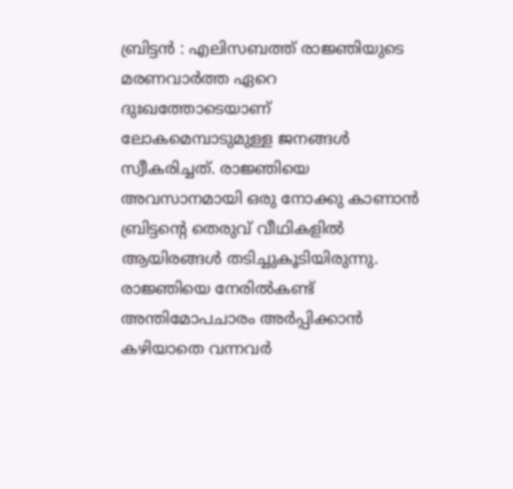ബ്രിട്ടൻ : എലിസബത്ത് രാജ്ഞിയുടെ മരണവാർത്ത ഏറെ ദുഃഖത്തോടെയാണ് ലോകമെമ്പാടുമുള്ള ജനങ്ങൾ സ്വീകരിച്ചത്. രാജ്ഞിയെ അവസാനമായി ഒരു നോക്കു കാണാൻ ബ്രിട്ടന്റെ തെരുവ് വീഥികളിൽ ആയിരങ്ങൾ തടിച്ചുകൂടിയിരുന്നു. രാജ്ഞിയെ നേരിൽകണ്ട് അന്തിമോപചാരം അർപ്പിക്കാൻ കഴിയാതെ വന്നവർ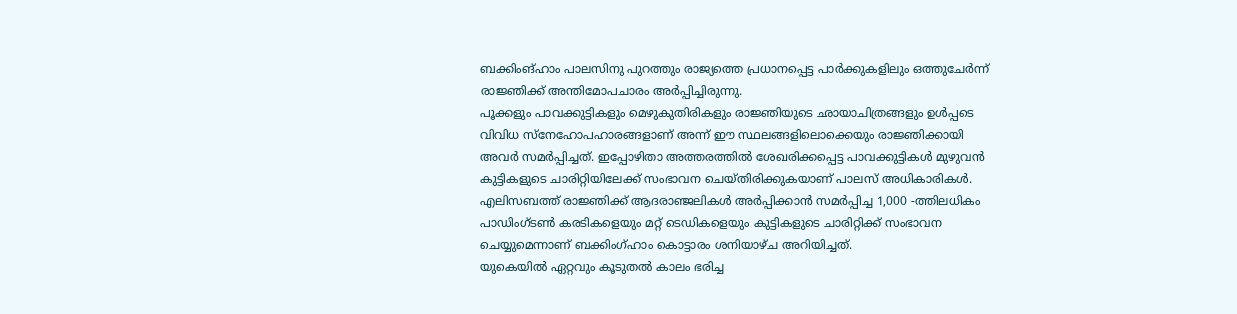ബക്കിംങ്ഹാം പാലസിനു പുറത്തും രാജ്യത്തെ പ്രധാനപ്പെട്ട പാർക്കുകളിലും ഒത്തുചേർന്ന് രാജ്ഞിക്ക് അന്തിമോപചാരം അർപ്പിച്ചിരുന്നു.
പൂക്കളും പാവക്കുട്ടികളും മെഴുകുതിരികളും രാജ്ഞിയുടെ ഛായാചിത്രങ്ങളും ഉൾപ്പടെ വിവിധ സ്നേഹോപഹാരങ്ങളാണ് അന്ന് ഈ സ്ഥലങ്ങളിലൊക്കെയും രാജ്ഞിക്കായി അവർ സമർപ്പിച്ചത്. ഇപ്പോഴിതാ അത്തരത്തിൽ ശേഖരിക്കപ്പെട്ട പാവക്കുട്ടികൾ മുഴുവൻ കുട്ടികളുടെ ചാരിറ്റിയിലേക്ക് സംഭാവന ചെയ്തിരിക്കുകയാണ് പാലസ് അധികാരികൾ. എലിസബത്ത് രാജ്ഞിക്ക് ആദരാഞ്ജലികൾ അർപ്പിക്കാൻ സമർപ്പിച്ച 1,000 -ത്തിലധികം പാഡിംഗ്ടൺ കരടികളെയും മറ്റ് ടെഡികളെയും കുട്ടികളുടെ ചാരിറ്റിക്ക് സംഭാവന ചെയ്യുമെന്നാണ് ബക്കിംഗ്ഹാം കൊട്ടാരം ശനിയാഴ്ച അറിയിച്ചത്.
യുകെയിൽ ഏറ്റവും കൂടുതൽ കാലം ഭരിച്ച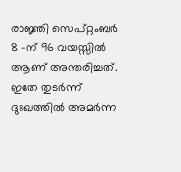രാജ്ഞി സെപ്റ്റംബർ 8 -ന് 96 വയസ്സിൽ ആണ് അന്തരിച്ചത്. ഇതേ തുടർന്ന് ദുഃഖത്തിൽ അമർന്ന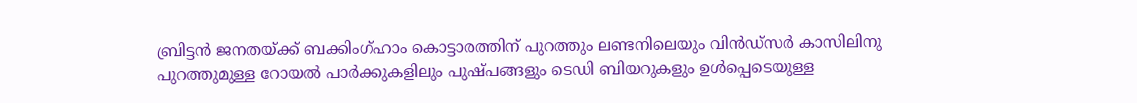ബ്രിട്ടൻ ജനതയ്ക്ക് ബക്കിംഗ്ഹാം കൊട്ടാരത്തിന് പുറത്തും ലണ്ടനിലെയും വിൻഡ്സർ കാസിലിനു പുറത്തുമുള്ള റോയൽ പാർക്കുകളിലും പുഷ്പങ്ങളും ടെഡി ബിയറുകളും ഉൾപ്പെടെയുള്ള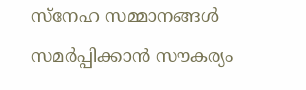സ്നേഹ സമ്മാനങ്ങൾ സമർപ്പിക്കാൻ സൗകര്യം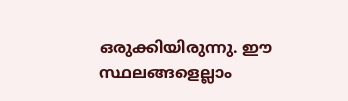ഒരുക്കിയിരുന്നു. ഈ സ്ഥലങ്ങളെല്ലാം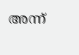അന്ന്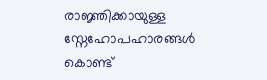രാജ്ഞിക്കായുള്ള സ്നേഹോപഹാരങ്ങൾ കൊണ്ട്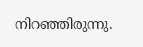നിറഞ്ഞിരുന്നു.